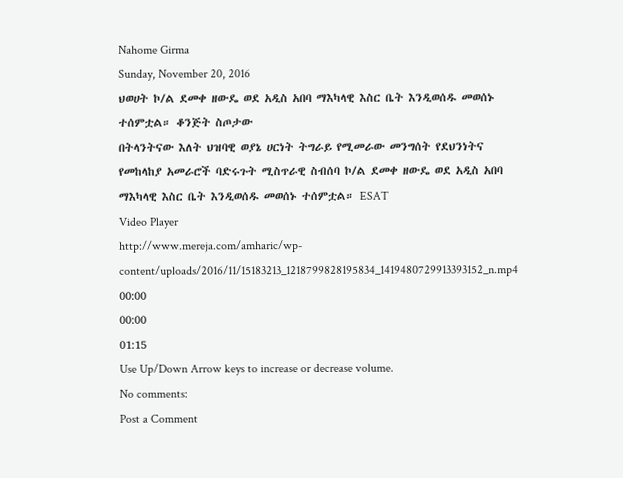Nahome Girma
Sunday, November 20, 2016
ህወሀት ኮ/ል ደመቀ ዘውዴ ወደ አዲስ አበባ ማእካላዊ እስር ቤት እንዲወሰዱ መወሰኑ ተሰምቷል። ቆንጅት ስጦታው
በትላንትናው እለት ህዝባዊ ወያኔ ሀርነት ትግራይ የሚመራው መንግሰት የደህንነትና የመከላከያ አመራሮች ባድሩጉት ሚስጥራዊ ስብሰባ ኮ/ል ደመቀ ዘውዴ ወደ አዲስ አበባ ማእካላዊ እስር ቤት እንዲወሰዱ መወሰኑ ተሰምቷል። ESAT
Video Player
http://www.mereja.com/amharic/wp-content/uploads/2016/11/15183213_1218799828195834_1419480729913393152_n.mp4
00:00
00:00
01:15
Use Up/Down Arrow keys to increase or decrease volume.
No comments:
Post a Comment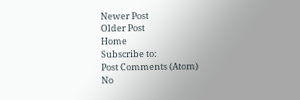Newer Post
Older Post
Home
Subscribe to:
Post Comments (Atom)
No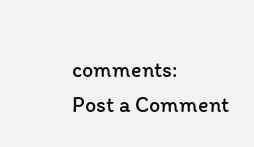comments:
Post a Comment